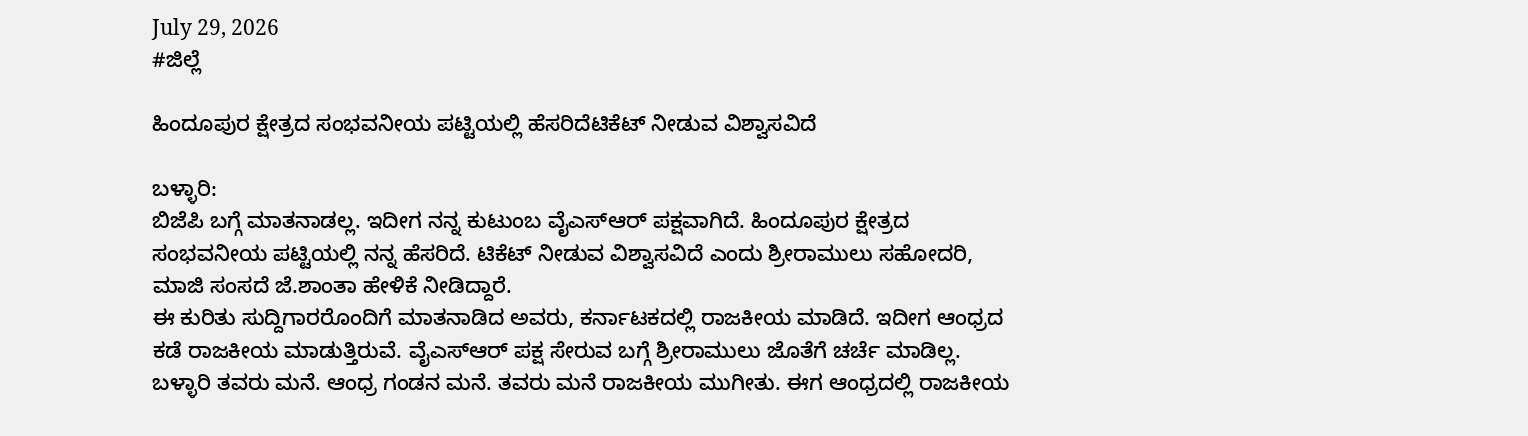July 29, 2026
#ಜಿಲ್ಲೆ

ಹಿಂದೂಪುರ ಕ್ಷೇತ್ರದ ಸಂಭವನೀಯ ಪಟ್ಟಿಯಲ್ಲಿ ಹೆಸರಿದೆಟಿಕೆಟ್ ನೀಡುವ ವಿಶ್ವಾಸವಿದೆ

ಬಳ್ಳಾರಿ:
ಬಿಜೆಪಿ ಬಗ್ಗೆ ಮಾತನಾಡಲ್ಲ. ಇದೀಗ ನನ್ನ ಕುಟುಂಬ ವೈಎಸ್‌ಆರ್ ಪಕ್ಷವಾಗಿದೆ. ಹಿಂದೂಪುರ ಕ್ಷೇತ್ರದ ಸಂಭವನೀಯ ಪಟ್ಟಿಯಲ್ಲಿ ನನ್ನ ಹೆಸರಿದೆ. ಟಿಕೆಟ್ ನೀಡುವ ವಿಶ್ವಾಸವಿದೆ ಎಂದು ಶ್ರೀರಾಮುಲು ಸಹೋದರಿ, ಮಾಜಿ ಸಂಸದೆ ಜೆ.ಶಾಂತಾ ಹೇಳಿಕೆ ನೀಡಿದ್ದಾರೆ.
ಈ ಕುರಿತು ಸುದ್ದಿಗಾರರೊಂದಿಗೆ ಮಾತನಾಡಿದ ಅವರು, ಕರ್ನಾಟಕದಲ್ಲಿ ರಾಜಕೀಯ ಮಾಡಿದೆ. ಇದೀಗ ಆಂಧ್ರದ ಕಡೆ ರಾಜಕೀಯ ಮಾಡುತ್ತಿರುವೆ. ವೈಎಸ್‌ಆರ್ ಪಕ್ಷ ಸೇರುವ ಬಗ್ಗೆ ಶ್ರೀರಾಮುಲು ಜೊತೆಗೆ ಚರ್ಚೆ ಮಾಡಿಲ್ಲ. ಬಳ್ಳಾರಿ ತವರು ಮನೆ. ಆಂಧ್ರ ಗಂಡನ ಮನೆ. ತವರು ಮನೆ ರಾಜಕೀಯ ಮುಗೀತು. ಈಗ ಆಂಧ್ರದಲ್ಲಿ ರಾಜಕೀಯ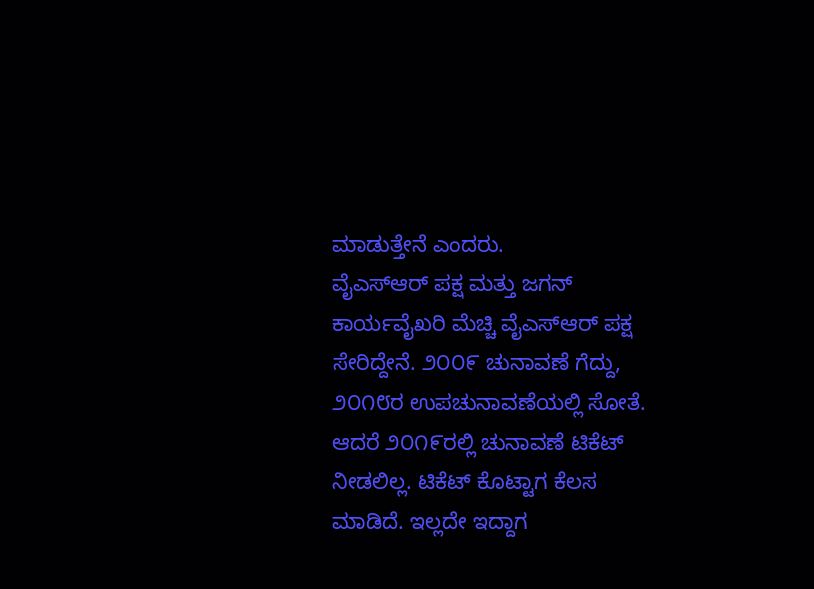ಮಾಡುತ್ತೇನೆ ಎಂದರು.
ವೈಎಸ್‌ಆರ್ ಪಕ್ಷ ಮತ್ತು ಜಗನ್ ಕಾರ್ಯವೈಖರಿ ಮೆಚ್ಚಿ ವೈಎಸ್‌ಆರ್ ಪಕ್ಷ ಸೇರಿದ್ದೇನೆ. ೨೦೦೯ ಚುನಾವಣೆ ಗೆದ್ದು, ೨೦೧೮ರ ಉಪಚುನಾವಣೆಯಲ್ಲಿ ಸೋತೆ. ಆದರೆ ೨೦೧೯ರಲ್ಲಿ ಚುನಾವಣೆ ಟಿಕೆಟ್ ನೀಡಲಿಲ್ಲ. ಟಿಕೆಟ್ ಕೊಟ್ಟಾಗ ಕೆಲಸ ಮಾಡಿದೆ. ಇಲ್ಲದೇ ಇದ್ದಾಗ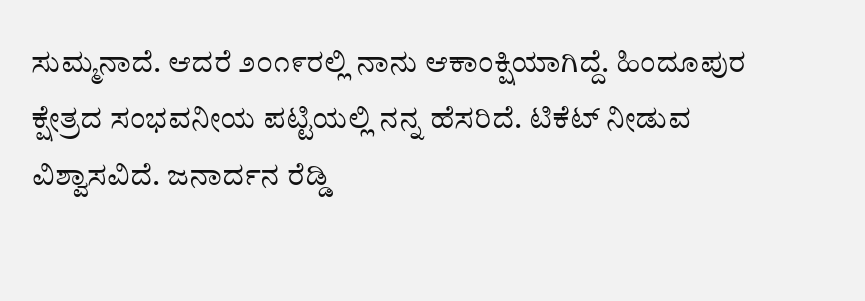ಸುಮ್ಮನಾದೆ. ಆದರೆ ೨೦೧೯ರಲ್ಲಿ ನಾನು ಆಕಾಂಕ್ಷಿಯಾಗಿದ್ದೆ. ಹಿಂದೂಪುರ ಕ್ಷೇತ್ರದ ಸಂಭವನೀಯ ಪಟ್ಟಿಯಲ್ಲಿ ನನ್ನ ಹೆಸರಿದೆ. ಟಿಕೆಟ್ ನೀಡುವ ವಿಶ್ವಾಸವಿದೆ. ಜನಾರ್ದನ ರೆಡ್ಡಿ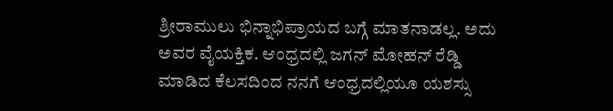ಶ್ರೀರಾಮುಲು ಭಿನ್ನಾಭಿಪ್ರಾಯದ ಬಗ್ಗೆ ಮಾತನಾಡಲ್ಲ. ಅದು ಅವರ ವೈಯಕ್ತಿಕ. ಆಂಧ್ರದಲ್ಲಿ ಜಗನ್ ಮೋಹನ್ ರೆಡ್ಡಿ ಮಾಡಿದ ಕೆಲಸದಿಂದ ನನಗೆ ಆಂಧ್ರದಲ್ಲಿಯೂ ಯಶಸ್ಸು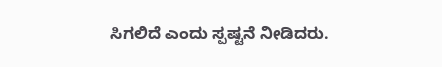ಸಿಗಲಿದೆ ಎಂದು ಸ್ಪಷ್ಟನೆ ನೀಡಿದರು.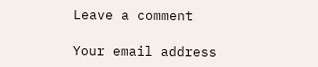Leave a comment

Your email address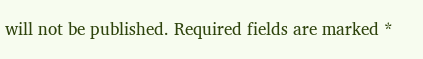will not be published. Required fields are marked *